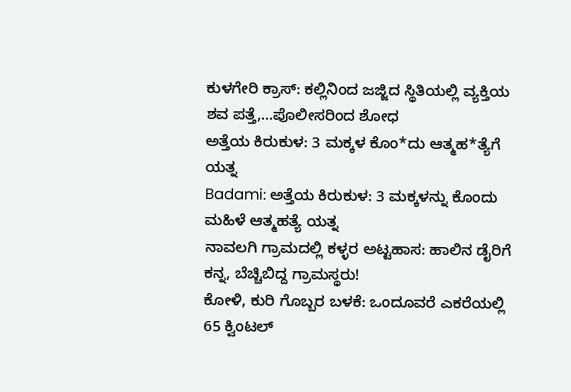ಕುಳಗೇರಿ ಕ್ರಾಸ್: ಕಲ್ಲಿನಿಂದ ಜಜ್ಜಿದ ಸ್ಥಿತಿಯಲ್ಲಿ ವ್ಯಕ್ತಿಯ ಶವ ಪತ್ತೆ,...ಪೊಲೀಸರಿಂದ ಶೋಧ
ಅತ್ತೆಯ ಕಿರುಕುಳ: 3 ಮಕ್ಕಳ ಕೊಂ*ದು ಆತ್ಮಹ*ತ್ಯೆಗೆ ಯತ್ನ
Badami: ಅತ್ತೆಯ ಕಿರುಕುಳ: 3 ಮಕ್ಕಳನ್ನು ಕೊಂದು ಮಹಿಳೆ ಆತ್ಮಹತ್ಯೆ ಯತ್ನ
ನಾವಲಗಿ ಗ್ರಾಮದಲ್ಲಿ ಕಳ್ಳರ ಅಟ್ಟಹಾಸ: ಹಾಲಿನ ಡೈರಿಗೆ ಕನ್ನ, ಬೆಚ್ಚಿಬಿದ್ದ ಗ್ರಾಮಸ್ಥರು!
ಕೋಳಿ, ಕುರಿ ಗೊಬ್ಬರ ಬಳಕೆ: ಒಂದೂವರೆ ಎಕರೆಯಲ್ಲಿ 65 ಕ್ವಿಂಟಲ್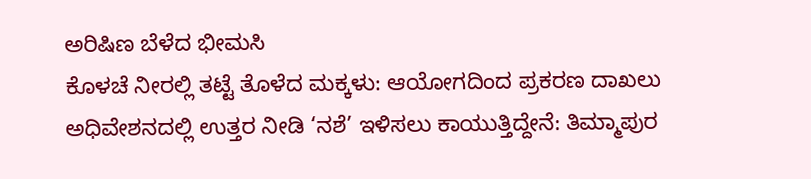ಅರಿಷಿಣ ಬೆಳೆದ ಭೀಮಸಿ
ಕೊಳಚೆ ನೀರಲ್ಲಿ ತಟ್ಟೆ ತೊಳೆದ ಮಕ್ಕಳು: ಆಯೋಗದಿಂದ ಪ್ರಕರಣ ದಾಖಲು
ಅಧಿವೇಶನದಲ್ಲಿ ಉತ್ತರ ನೀಡಿ ‘ನಶೆ’ ಇಳಿಸಲು ಕಾಯುತ್ತಿದ್ದೇನೆ: ತಿಮ್ಮಾಪುರ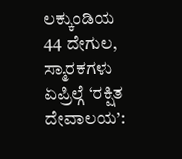ಲಕ್ಕುಂಡಿಯ 44 ದೇಗುಲ, ಸ್ಮಾರಕಗಳು ಏಪ್ರಿಲ್ಗೆ ‘ರಕ್ಷಿತ ದೇವಾಲಯ’: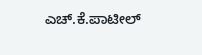ಎಚ್.ಕೆ.ಪಾಟೀಲ್